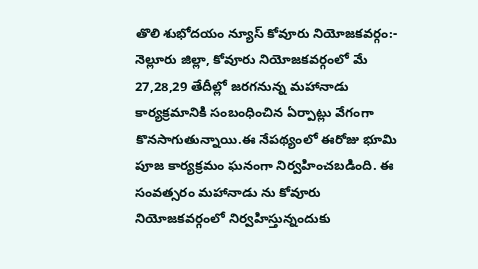తొలి శుభోదయం న్యూస్ కోవూరు నియోజకవర్గం:-
నెల్లూరు జిల్లా, కోవూరు నియోజకవర్గంలో మే 27,28,29 తేదీల్లో జరగనున్న మహానాడు కార్యక్రమానికి సంబంధించిన ఏర్పాట్లు వేగంగా కొనసాగుతున్నాయి.ఈ నేపథ్యంలో ఈరోజు భూమి పూజ కార్యక్రమం ఘనంగా నిర్వహించబడింది. ఈ సంవత్సరం మహానాడు ను కోవూరు నియోజకవర్గంలో నిర్వహిస్తున్నందుకు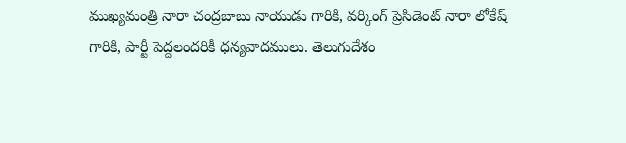ముఖ్యమంత్రి నారా చంద్రబాబు నాయుడు గారికి, వర్కింగ్ ప్రెసిడెంట్ నారా లోకేష్ గారికి, పార్టీ పెద్దలందరికీ ధన్యవాదములు. తెలుగుదేశం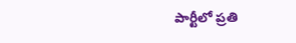పార్టీలో ప్రతి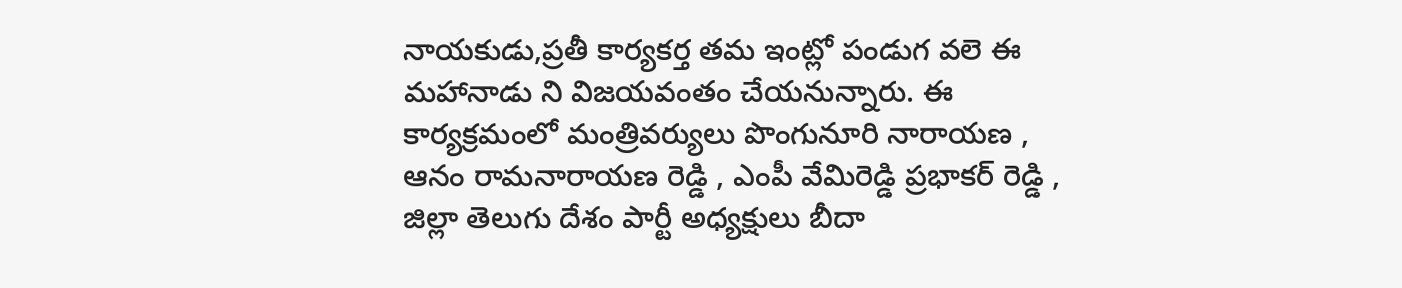నాయకుడు,ప్రతీ కార్యకర్త తమ ఇంట్లో పండుగ వలె ఈ మహానాడు ని విజయవంతం చేయనున్నారు. ఈ కార్యక్రమంలో మంత్రివర్యులు పొంగునూరి నారాయణ , ఆనం రామనారాయణ రెడ్డి , ఎంపీ వేమిరెడ్డి ప్రభాకర్ రెడ్డి , జిల్లా తెలుగు దేశం పార్టీ అధ్యక్షులు బీదా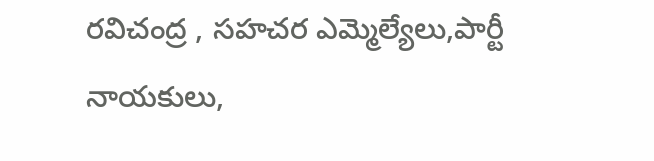రవిచంద్ర , సహచర ఎమ్మెల్యేలు,పార్టీ నాయకులు,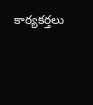కార్యకర్తలు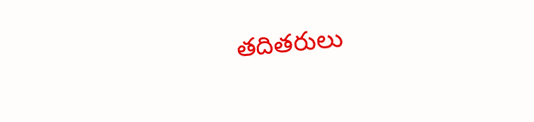తదితరులు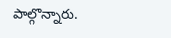పాల్గొన్నారు.